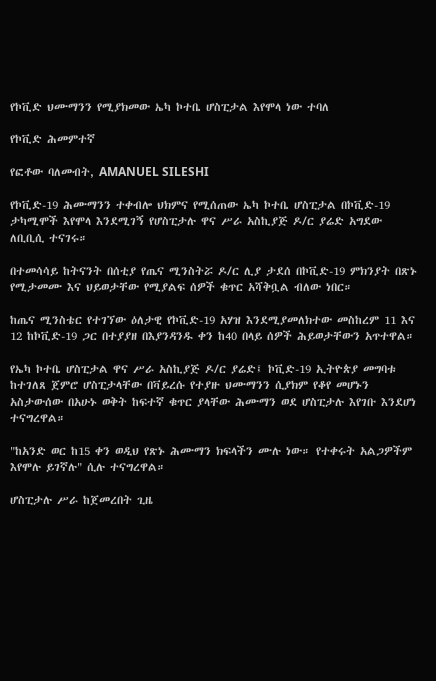የኮቪድ ህሙማንን የሚያክመው ኤካ ኮተቤ ሆስፒታል እየሞላ ነው ተባለ

የኮቪድ ሕመምተኛ

የፎቶው ባለመብት, AMANUEL SILESHI

የኮቪድ-19 ሕሙማንን ተቀብሎ ህክምና የሚሰጠው ኤካ ኮተቤ ሆስፒታል በኮቪድ-19 ታካሚሞች እየሞላ እንደሚገኝ የሆስፒታሉ ዋና ሥራ አስኪያጅ ዶ/ር ያሬድ አግደው ለቢቢሲ ተናገሩ።

በተመሳሳይ ከትናንት በሰቲያ የጤና ሚንስትሯ ዶ/ር ሊያ ታደሰ በኮቪድ-19 ምክንያት በጽኑ የሚታመሙ እና ህይወታቸው የሚያልፍ ሰዎች ቁጥር አሻቅቧል ብለው ነበር።

ከጤና ሚንስቴር የተገኘው ዕለታዊ የኮቪድ-19 አሃዝ እንደሚያመለክተው መስከረም 11 እና 12 ከኮቪድ-19 ጋር በተያያዘ በእያንዳንዱ ቀን ከ40 በላይ ሰዎች ሕይወታቸውን አጥተዋል።

የኤካ ኮተቤ ሆስፒታል ዋና ሥራ አስኪያጅ ዶ/ር ያሬድ፤ ኮቪድ-19 ኢትዮጵያ መግባቱ ከተገለጸ ጀምሮ ሆስፒታላቸው በቫይረሱ የተያዙ ህሙማንን ሲያክም የቆየ መሆኑን አስታውሰው በአሁኑ ወቅት ከፍተኛ ቁጥር ያላቸው ሕሙማን ወደ ሆስፒታሉ እየገቡ እንደሆነ ተናግረዋል።

"ከአንድ ወር ከ15 ቀን ወዲህ የጽኑ ሕሙማን ክፍላችን ሙሉ ነው። የተቀሩት አልጋዎችም እየሞሉ ይገኛሉ" ሲሉ ተናግረዋል።

ሆስፒታሉ ሥራ ከጀመረበት ጊዜ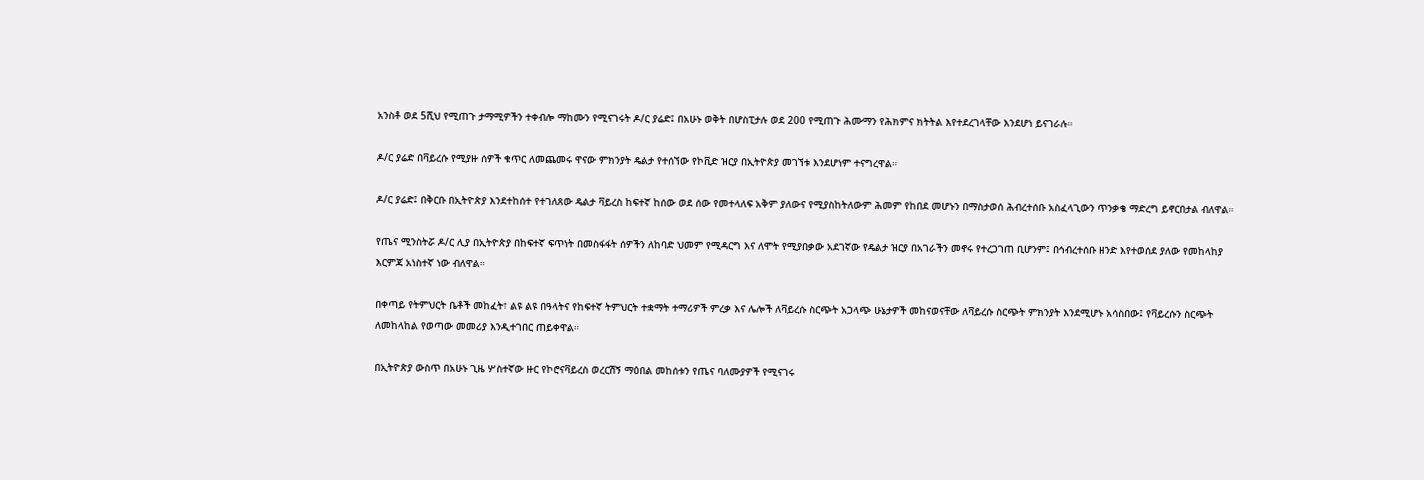አንስቶ ወደ 5ሺህ የሚጠጉ ታማሚዎችን ተቀብሎ ማከሙን የሚናገሩት ዶ/ር ያሬድ፤ በአሁኑ ወቅት በሆስፒታሉ ወደ 200 የሚጠጉ ሕሙማን የሕክምና ክትትል እየተደረገላቸው እንደሆነ ይናገራሉ።

ዶ/ር ያሬድ በቫይረሱ የሚያዙ ሰዎች ቁጥር ለመጨመሩ ዋናው ምክንያት ዴልታ የተሰኘው የኮቪድ ዝርያ በኢትዮጵያ መገኘቱ እንደሆነም ተናግረዋል።

ዶ/ር ያሬድ፤ በቅርቡ በኢትዮጵያ እንደተከሰተ የተገለጸው ዴልታ ቫይረስ ከፍተኛ ከሰው ወደ ሰው የመተላለፍ አቅም ያለውና የሚያስከትለውም ሕመም የከበደ መሆኑን በማስታወሰ ሕብረተሰቡ አስፈላጊውን ጥንቃቄ ማድረግ ይኖርበታል ብለዋል።

የጤና ሚንስትሯ ዶ/ር ሊያ በኢትዮጵያ በከፍተኛ ፍጥነት በመስፋፋት ሰዎችን ለከባድ ህመም የሚዳርግ እና ለሞት የሚያበቃው አደገኛው የዴልታ ዝርያ በአገራችን መኖሩ የተረጋገጠ ቢሆንም፤ በኅብረተሰቡ ዘንድ እየተወሰደ ያለው የመከላከያ እርምጃ አነስተኛ ነው ብለዋል።

በቀጣይ የትምህርት ቤቶች መከፈት፣ ልዩ ልዩ በዓላትና የከፍተኛ ትምህርት ተቋማት ተማሪዎች ምረቃ እና ሌሎች ለቫይረሱ ስርጭት አጋላጭ ሁኔታዎች መከናወናቸው ለቫይረሱ ስርጭት ምክንያት እንደሚሆኑ አሳስበው፤ የቫይረሱን ስርጭት ለመከላከል የወጣው መመሪያ እንዲተገበር ጠይቀዋል።

በኢትዮጵያ ውስጥ በአሁኑ ጊዜ ሦስተኛው ዙር የኮሮናቫይረስ ወረርሽኝ ማዕበል መከሰቱን የጤና ባለሙያዎች የሚናገሩ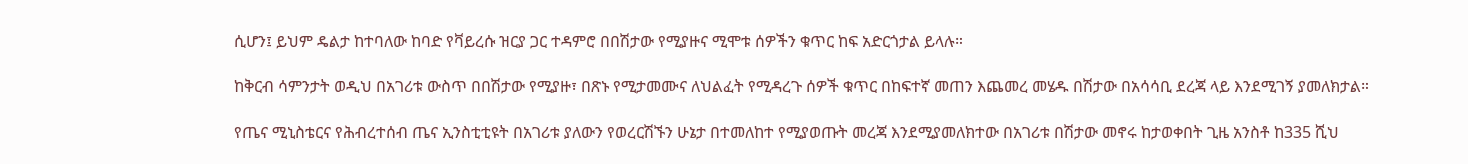ሲሆን፤ ይህም ዴልታ ከተባለው ከባድ የቫይረሱ ዝርያ ጋር ተዳምሮ በበሽታው የሚያዙና ሚሞቱ ሰዎችን ቁጥር ከፍ አድርጎታል ይላሉ።

ከቅርብ ሳምንታት ወዲህ በአገሪቱ ውስጥ በበሽታው የሚያዙ፣ በጽኑ የሚታመሙና ለህልፈት የሚዳረጉ ሰዎች ቁጥር በከፍተኛ መጠን እጨመረ መሄዱ በሽታው በአሳሳቢ ደረጃ ላይ እንደሚገኝ ያመለክታል።

የጤና ሚኒስቴርና የሕብረተሰብ ጤና ኢንስቲቲዩት በአገሪቱ ያለውን የወረርሽኙን ሁኔታ በተመለከተ የሚያወጡት መረጃ እንደሚያመለክተው በአገሪቱ በሽታው መኖሩ ከታወቀበት ጊዜ አንስቶ ከ335 ሺህ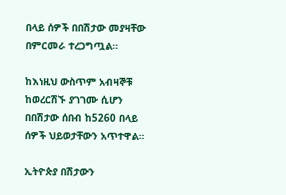በላይ ሰዎች በበሽታው መያዛቸው በምርመራ ተረጋግጧል።

ከእነዚህ ውስጥም አብዛኞቹ ከወረርሽኙ ያገገሙ ሲሆን በበሽታው ሰበብ ከ5260 በላይ ሰዎች ህይወታቸውን አጥተዋል።

ኢትዮጵያ በሽታውን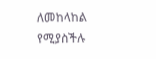ለመከላከል የሚያስችሉ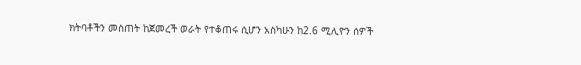ክትባቶችን መስጠት ከጀመረች ወራት የተቆጠሩ ሲሆን አስካሁን ከ2.6 ሚሊዮን ሰዎች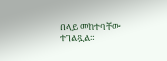በላይ መከተባቸው ተገልጿል።